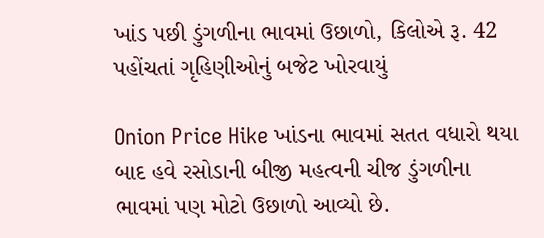ખાંડ પછી ડુંગળીના ભાવમાં ઉછાળો, કિલોએ રૂ. 42 પહોંચતાં ગૃહિણીઓનું બજેટ ખોરવાયું

Onion Price Hike ખાંડના ભાવમાં સતત વધારો થયા બાદ હવે રસોડાની બીજી મહત્વની ચીજ ડુંગળીના ભાવમાં પણ મોટો ઉછાળો આવ્યો છે.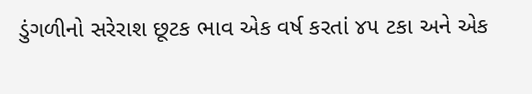ડુંગળીનો સરેરાશ છૂટક ભાવ એક વર્ષ કરતાં ૪૫ ટકા અને એક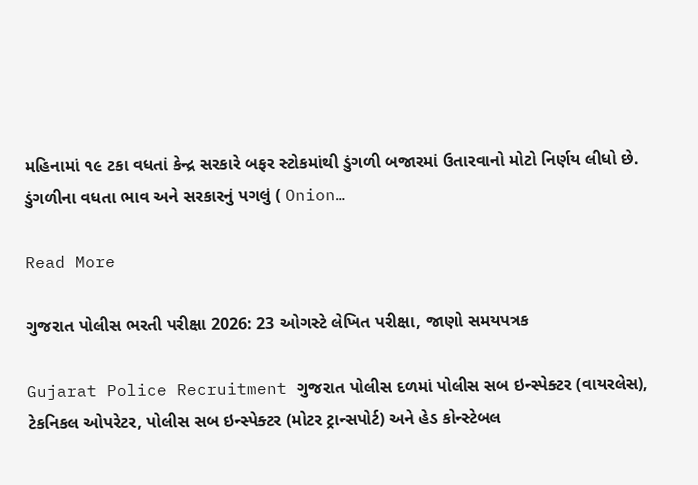મહિનામાં ૧૯ ટકા વધતાં કેન્દ્ર સરકારે બફર સ્ટોકમાંથી ડુંગળી બજારમાં ઉતારવાનો મોટો નિર્ણય લીધો છે. ડુંગળીના વધતા ભાવ અને સરકારનું પગલું ( Onion…

Read More

ગુજરાત પોલીસ ભરતી પરીક્ષા 2026: 23 ઓગસ્ટે લેખિત પરીક્ષા, જાણો સમયપત્રક

Gujarat Police Recruitment ગુજરાત પોલીસ દળમાં પોલીસ સબ ઇન્સ્પેક્ટર (વાયરલેસ), ટેકનિકલ ઓપરેટર, પોલીસ સબ ઇન્સ્પેક્ટર (મોટર ટ્રાન્સપોર્ટ) અને હેડ કોન્સ્ટેબલ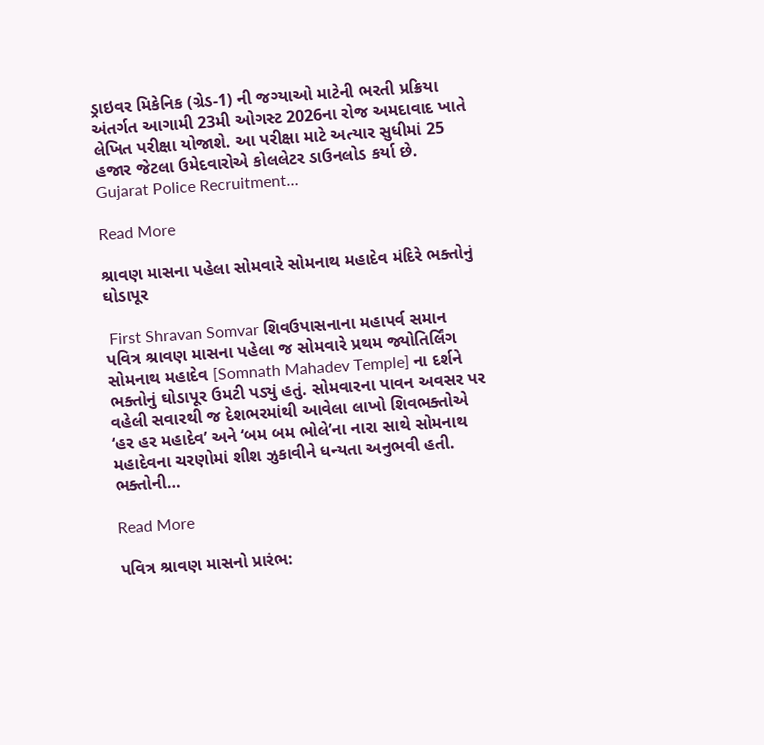ડ્રાઇવર મિકેનિક (ગ્રેડ-1) ની જગ્યાઓ માટેની ભરતી પ્રક્રિયા અંતર્ગત આગામી 23મી ઓગસ્ટ 2026ના રોજ અમદાવાદ ખાતે લેખિત પરીક્ષા યોજાશે. આ પરીક્ષા માટે અત્યાર સુધીમાં 25 હજાર જેટલા ઉમેદવારોએ કોલલેટર ડાઉનલોડ કર્યા છે. Gujarat Police Recruitment…

Read More

શ્રાવણ માસના પહેલા સોમવારે સોમનાથ મહાદેવ મંદિરે ભક્તોનું ઘોડાપૂર

 First Shravan Somvar શિવઉપાસનાના મહાપર્વ સમાન પવિત્ર શ્રાવણ માસના પહેલા જ સોમવારે પ્રથમ જ્યોતિર્લિંગ સોમનાથ મહાદેવ [Somnath Mahadev Temple] ના દર્શને ભક્તોનું ઘોડાપૂર ઉમટી પડ્યું હતું. સોમવારના પાવન અવસર પર વહેલી સવારથી જ દેશભરમાંથી આવેલા લાખો શિવભક્તોએ ‘હર હર મહાદેવ’ અને ‘બમ બમ ભોલે’ના નારા સાથે સોમનાથ મહાદેવના ચરણોમાં શીશ ઝુકાવીને ધન્યતા અનુભવી હતી. ભક્તોની…

Read More

પવિત્ર શ્રાવણ માસનો પ્રારંભ: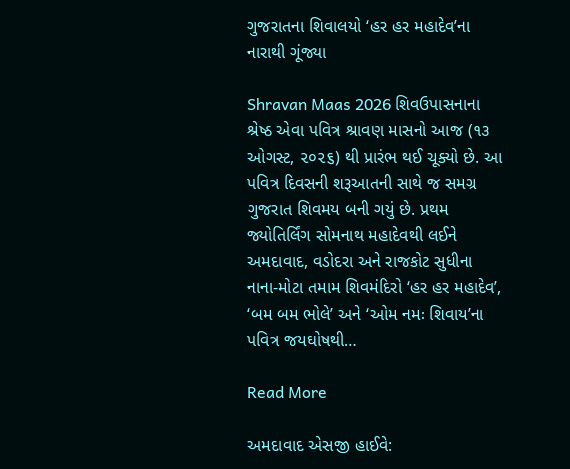ગુજરાતના શિવાલયો ‘હર હર મહાદેવ’ના નારાથી ગૂંજ્યા

Shravan Maas 2026 શિવઉપાસનાના શ્રેષ્ઠ એવા પવિત્ર શ્રાવણ માસનો આજ (૧૩ ઓગસ્ટ, ૨૦૨૬) થી પ્રારંભ થઈ ચૂક્યો છે. આ પવિત્ર દિવસની શરૂઆતની સાથે જ સમગ્ર ગુજરાત શિવમય બની ગયું છે. પ્રથમ જ્યોતિર્લિંગ સોમનાથ મહાદેવથી લઈને અમદાવાદ, વડોદરા અને રાજકોટ સુધીના નાના-મોટા તમામ શિવમંદિરો ‘હર હર મહાદેવ’, ‘બમ બમ ભોલે’ અને ‘ઓમ નમઃ શિવાય’ના પવિત્ર જયઘોષથી…

Read More

અમદાવાદ એસજી હાઈવે: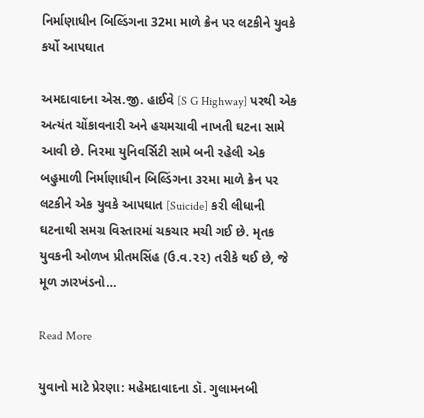નિર્માણાધીન બિલ્ડિંગના 32મા માળે ક્રેન પર લટકીને યુવકે કર્યો આપઘાત

અમદાવાદના એસ.જી. હાઈવે [S G Highway] પરથી એક અત્યંત ચોંકાવનારી અને હચમચાવી નાખતી ઘટના સામે આવી છે. નિરમા યુનિવર્સિટી સામે બની રહેલી એક બહુમાળી નિર્માણાધીન બિલ્ડિંગના ૩૨મા માળે ક્રેન પર લટકીને એક યુવકે આપઘાત [Suicide] કરી લીધાની ઘટનાથી સમગ્ર વિસ્તારમાં ચકચાર મચી ગઈ છે. મૃતક યુવકની ઓળખ પ્રીતમસિંહ (ઉ.વ.૨૨) તરીકે થઈ છે, જે મૂળ ઝારખંડનો…

Read More

યુવાનો માટે પ્રેરણા: મહેમદાવાદના ડૉ. ગુલામનબી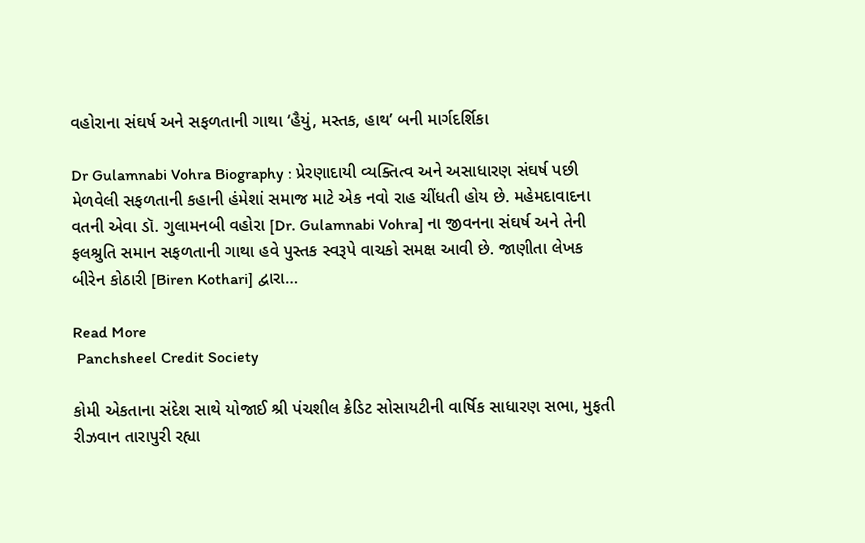વહોરાના સંઘર્ષ અને સફળતાની ગાથા ‘હૈયું, મસ્તક, હાથ’ બની માર્ગદર્શિકા

Dr Gulamnabi Vohra Biography : પ્રેરણાદાયી વ્યક્તિત્વ અને અસાધારણ સંઘર્ષ પછી મેળવેલી સફળતાની કહાની હંમેશાં સમાજ માટે એક નવો રાહ ચીંધતી હોય છે. મહેમદાવાદના વતની એવા ડૉ. ગુલામનબી વહોરા [Dr. Gulamnabi Vohra] ના જીવનના સંઘર્ષ અને તેની ફલશ્રુતિ સમાન સફળતાની ગાથા હવે પુસ્તક સ્વરૂપે વાચકો સમક્ષ આવી છે. જાણીતા લેખક બીરેન કોઠારી [Biren Kothari] દ્વારા…

Read More
 Panchsheel Credit Society

કોમી એકતાના સંદેશ સાથે યોજાઈ શ્રી પંચશીલ ક્રેડિટ સોસાયટીની વાર્ષિક સાધારણ સભા, મુફતી રીઝવાન તારાપુરી રહ્યા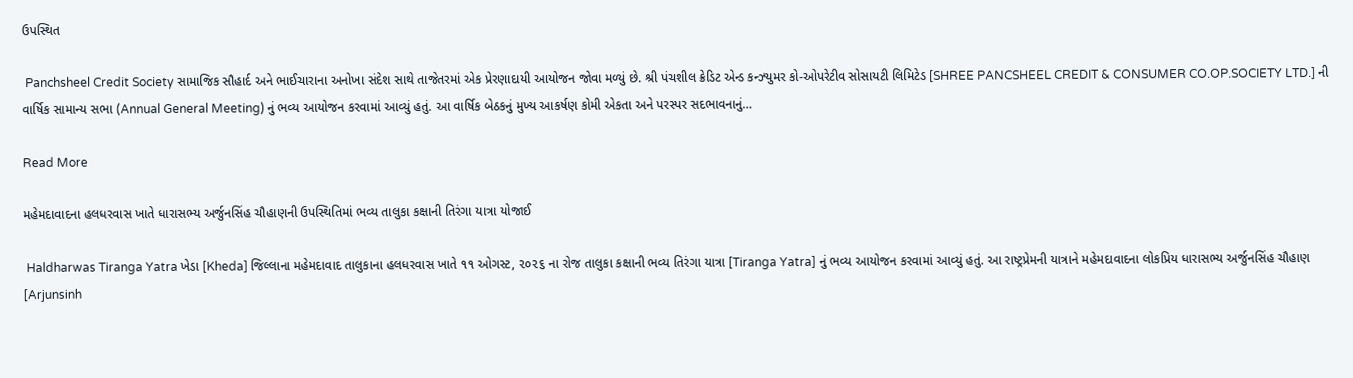ઉપસ્થિત

 Panchsheel Credit Society સામાજિક સૌહાર્દ અને ભાઈચારાના અનોખા સંદેશ સાથે તાજેતરમાં એક પ્રેરણાદાયી આયોજન જોવા મળ્યું છે. શ્રી પંચશીલ ક્રેડિટ એન્ડ કન્ઝ્યુમર કો-ઓપરેટીવ સોસાયટી લિમિટેડ [SHREE PANCSHEEL CREDIT & CONSUMER CO.OP.SOCIETY LTD.] ની વાર્ષિક સામાન્ય સભા (Annual General Meeting) નું ભવ્ય આયોજન કરવામાં આવ્યું હતું. આ વાર્ષિક બેઠકનું મુખ્ય આકર્ષણ કોમી એકતા અને પરસ્પર સદભાવનાનું…

Read More

મહેમદાવાદના હલધરવાસ ખાતે ધારાસભ્ય અર્જુનસિંહ ચૌહાણની ઉપસ્થિતિમાં ભવ્ય તાલુકા કક્ષાની તિરંગા યાત્રા યોજાઈ

 Haldharwas Tiranga Yatra ખેડા [Kheda] જિલ્લાના મહેમદાવાદ તાલુકાના હલધરવાસ ખાતે ૧૧ ઓગસ્ટ, ૨૦૨૬ ના રોજ તાલુકા કક્ષાની ભવ્ય તિરંગા યાત્રા [Tiranga Yatra] નું ભવ્ય આયોજન કરવામાં આવ્યું હતું. આ રાષ્ટ્રપ્રેમની યાત્રાને મહેમદાવાદના લોકપ્રિય ધારાસભ્ય અર્જુનસિંહ ચૌહાણ [Arjunsinh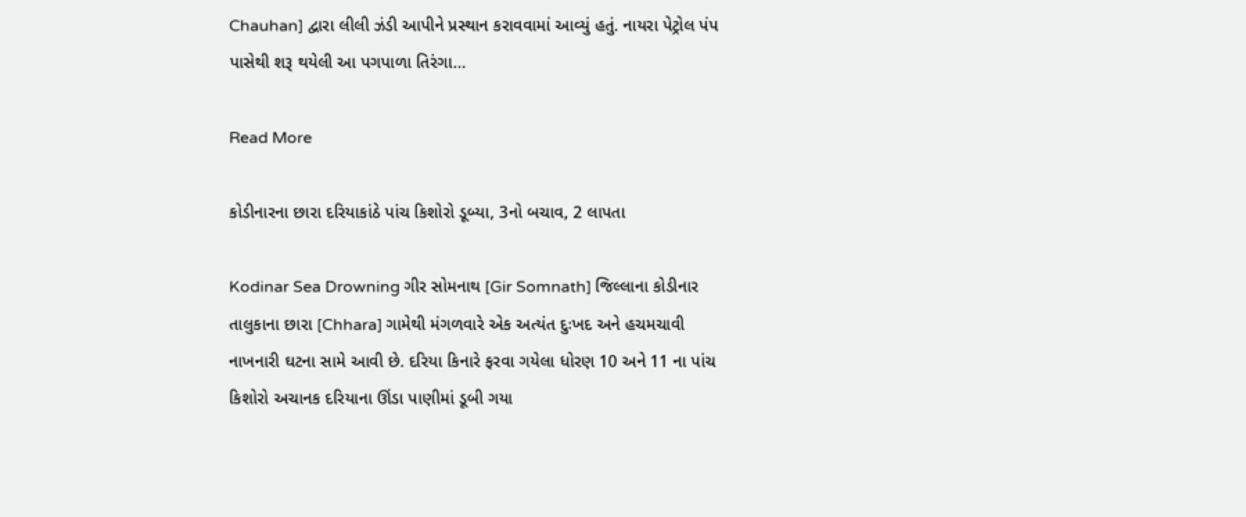Chauhan] દ્વારા લીલી ઝંડી આપીને પ્રસ્થાન કરાવવામાં આવ્યું હતું. નાયરા પેટ્રોલ પંપ પાસેથી શરૂ થયેલી આ પગપાળા તિરંગા…

Read More

કોડીનારના છારા દરિયાકાંઠે પાંચ કિશોરો ડૂબ્યા, 3નો બચાવ, 2 લાપતા

Kodinar Sea Drowning ગીર સોમનાથ [Gir Somnath] જિલ્લાના કોડીનાર તાલુકાના છારા [Chhara] ગામેથી મંગળવારે એક અત્યંત દુઃખદ અને હચમચાવી નાખનારી ઘટના સામે આવી છે. દરિયા કિનારે ફરવા ગયેલા ધોરણ 10 અને 11 ના પાંચ કિશોરો અચાનક દરિયાના ઊંડા પાણીમાં ડૂબી ગયા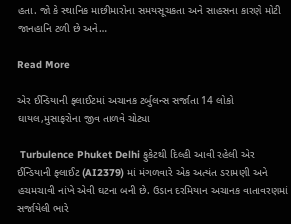હતા. જો કે સ્થાનિક માછીમારોના સમયસૂચકતા અને સાહસના કારણે મોટી જાનહાનિ ટળી છે અને…

Read More

એર ઈન્ડિયાની ફ્લાઈટમાં અચાનક ટર્બુલન્સ સર્જાતા 14 લોકો ઘાયલ,મુસાફરોના જીવ તાળવે ચોટ્યા

 Turbulence Phuket Delhi ફુકેટથી દિલ્હી આવી રહેલી એર ઈન્ડિયાની ફ્લાઈટ (AI2379) માં મંગળવારે એક અત્યંત ડરામણી અને હચમચાવી નાંખે એવી ઘટના બની છે. ઉડાન દરમિયાન અચાનક વાતાવરણમાં સર્જાયેલી ભારે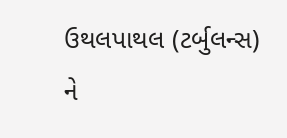ઉથલપાથલ (ટર્બુલન્સ) ને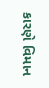કારણે વિમાન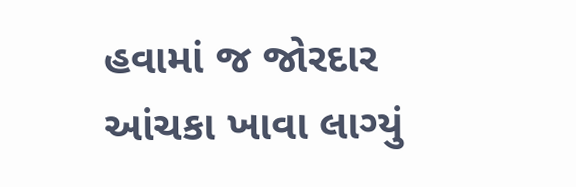હવામાં જ જોરદાર આંચકા ખાવા લાગ્યું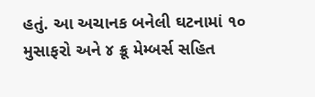હતું. આ અચાનક બનેલી ઘટનામાં ૧૦ મુસાફરો અને ૪ ક્રૂ મેમ્બર્સ સહિત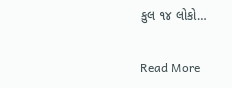કુલ ૧૪ લોકો…

Read More